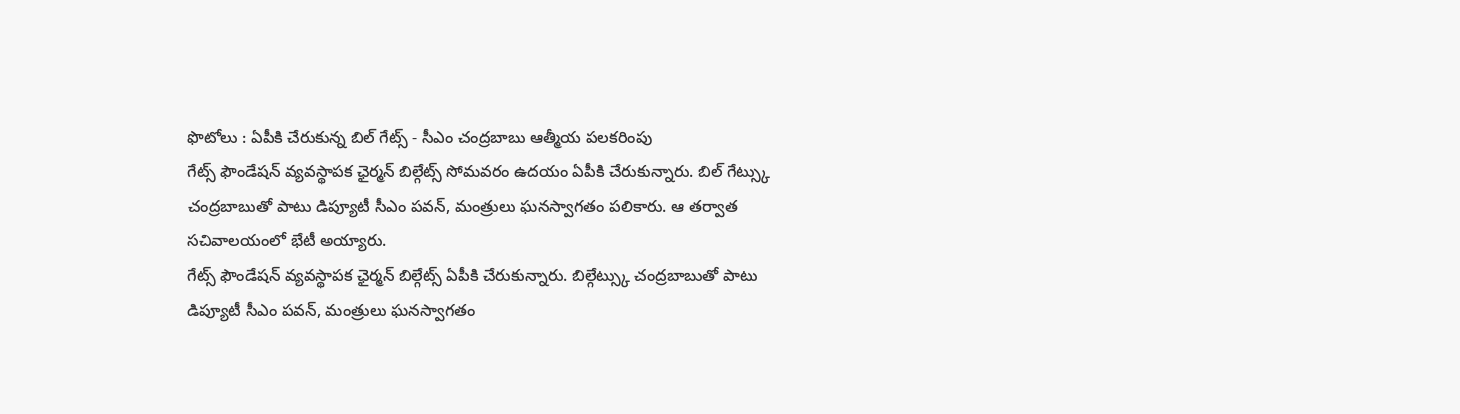ఫొటోలు : ఏపీకి చేరుకున్న బిల్ గేట్స్ - సీఎం చంద్రబాబు ఆత్మీయ పలకరింపు
గేట్స్ ఫౌండేషన్ వ్యవస్థాపక ఛైర్మన్ బిల్గేట్స్ సోమవరం ఉదయం ఏపీకి చేరుకున్నారు. బిల్ గేట్స్కు చంద్రబాబుతో పాటు డిప్యూటీ సీఎం పవన్, మంత్రులు ఘనస్వాగతం పలికారు. ఆ తర్వాత సచివాలయంలో భేటీ అయ్యారు.
గేట్స్ ఫౌండేషన్ వ్యవస్థాపక ఛైర్మన్ బిల్గేట్స్ ఏపీకి చేరుకున్నారు. బిల్గేట్స్కు చంద్రబాబుతో పాటు డిప్యూటీ సీఎం పవన్, మంత్రులు ఘనస్వాగతం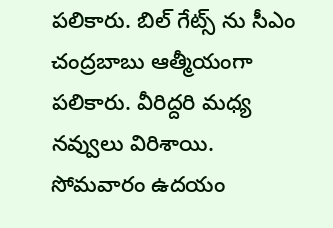పలికారు. బిల్ గేట్స్ ను సీఎం చంద్రబాబు ఆత్మీయంగా పలికారు. వీరిద్దరి మధ్య నవ్వులు విరిశాయి.
సోమవారం ఉదయం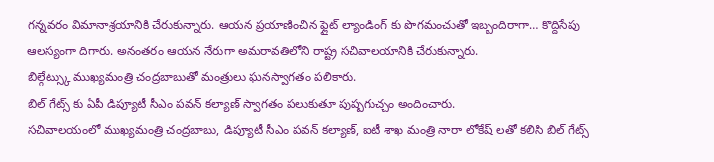గన్నవరం విమానాశ్రయానికి చేరుకున్నారు. ఆయన ప్రయాణించిన ఫ్లైట్ ల్యాండింగ్ కు పొగమంచుతో ఇబ్బందిరాగా… కొద్దిసేపు ఆలస్యంగా దిగారు. అనంతరం ఆయన నేరుగా అమరావతిలోని రాష్ట్ర సచివాలయానికి చేరుకున్నారు.
బిల్గేట్స్కు ముఖ్యమంత్రి చంద్రబాబుతో మంత్రులు ఘనస్వాగతం పలికారు.
బిల్ గేట్స్ కు ఏపీ డిప్యూటీ సీఎం పవన్ కల్యాణ్ స్వాగతం పలుకుతూ పుష్పగుచ్చం అందించారు.
సచివాలయంలో ముఖ్యమంత్రి చంద్రబాబు, డిప్యూటీ సీఎం పవన్ కల్యాణ్, ఐటీ శాఖ మంత్రి నారా లోకేష్ లతో కలిసి బిల్ గేట్స్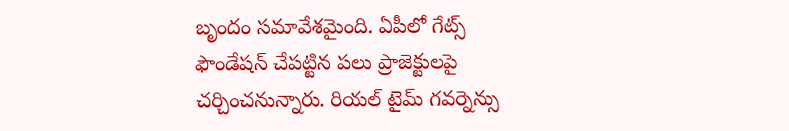బృందం సమావేశమైంది. ఏపీలో గేట్స్ ఫౌండేషన్ చేపట్టిన పలు ప్రాజెక్టులపై చర్చించనున్నారు. రియల్ టైమ్ గవర్నెన్సు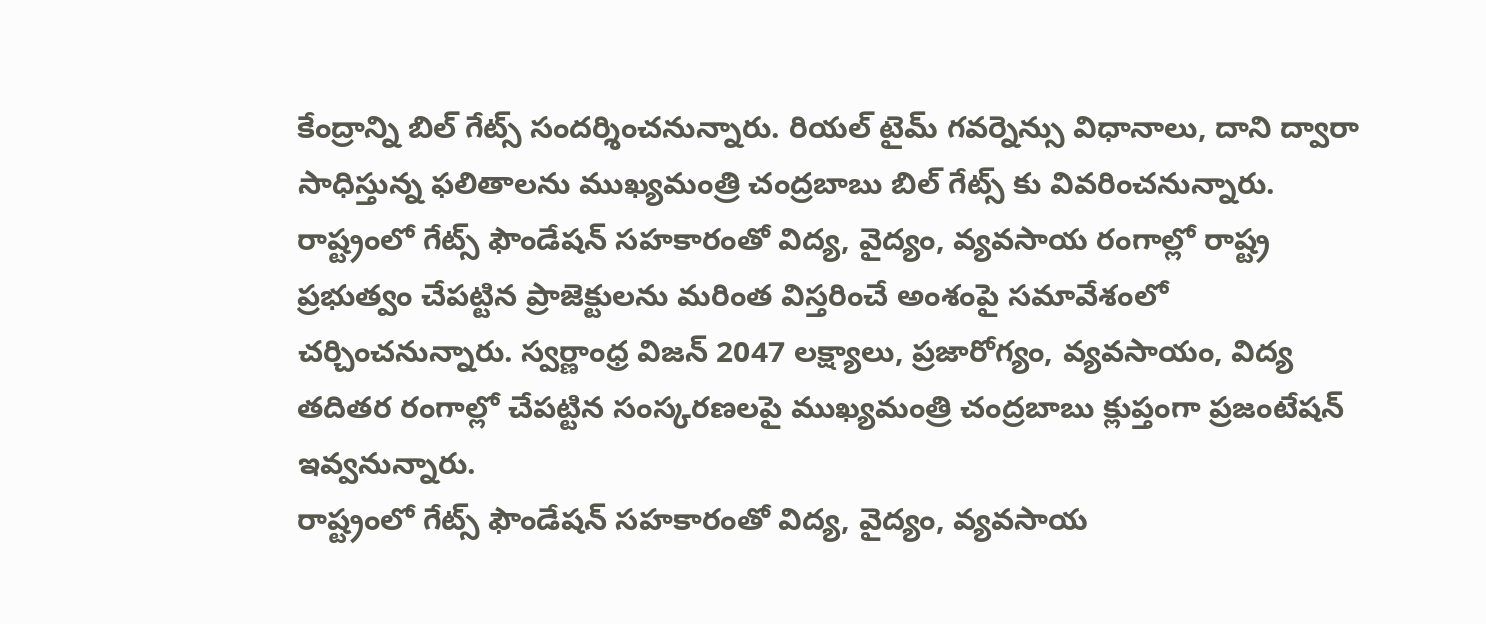కేంద్రాన్ని బిల్ గేట్స్ సందర్శించనున్నారు. రియల్ టైమ్ గవర్నెన్సు విధానాలు, దాని ద్వారా సాధిస్తున్న ఫలితాలను ముఖ్యమంత్రి చంద్రబాబు బిల్ గేట్స్ కు వివరించనున్నారు.
రాష్ట్రంలో గేట్స్ ఫౌండేషన్ సహకారంతో విద్య, వైద్యం, వ్యవసాయ రంగాల్లో రాష్ట్ర ప్రభుత్వం చేపట్టిన ప్రాజెక్టులను మరింత విస్తరించే అంశంపై సమావేశంలో చర్చించనున్నారు. స్వర్ణాంధ్ర విజన్ 2047 లక్ష్యాలు, ప్రజారోగ్యం, వ్యవసాయం, విద్య తదితర రంగాల్లో చేపట్టిన సంస్కరణలపై ముఖ్యమంత్రి చంద్రబాబు క్లుప్తంగా ప్రజంటేషన్ ఇవ్వనున్నారు.
రాష్ట్రంలో గేట్స్ ఫౌండేషన్ సహకారంతో విద్య, వైద్యం, వ్యవసాయ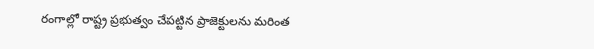రంగాల్లో రాష్ట్ర ప్రభుత్వం చేపట్టిన ప్రాజెక్టులను మరింత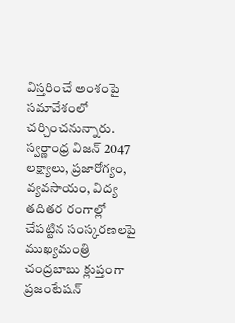విస్తరించే అంశంపై సమావేశంలో చర్చించనున్నారు. స్వర్ణాంధ్ర విజన్ 2047 లక్ష్యాలు, ప్రజారోగ్యం, వ్యవసాయం, విద్య తదితర రంగాల్లో చేపట్టిన సంస్కరణలపై ముఖ్యమంత్రి చంద్రబాబు క్లుప్తంగా ప్రజంటేషన్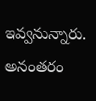ఇవ్వనున్నారు.
అనంతరం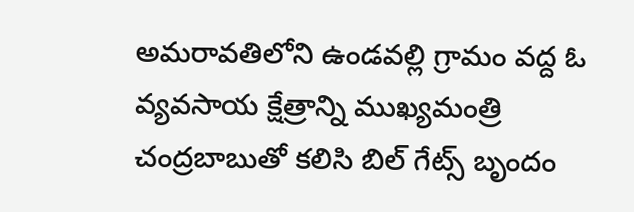అమరావతిలోని ఉండవల్లి గ్రామం వద్ద ఓ వ్యవసాయ క్షేత్రాన్ని ముఖ్యమంత్రి చంద్రబాబుతో కలిసి బిల్ గేట్స్ బృందం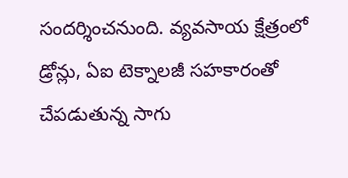సందర్శించనుంది. వ్యవసాయ క్షేత్రంలో డ్రోన్లు, ఏఐ టెక్నాలజీ సహకారంతో చేపడుతున్న సాగు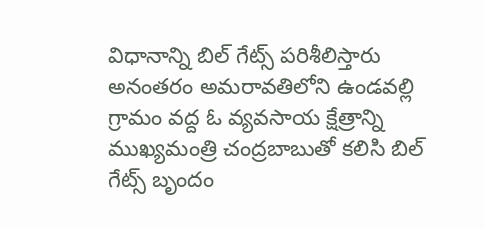విధానాన్ని బిల్ గేట్స్ పరిశీలిస్తారు
అనంతరం అమరావతిలోని ఉండవల్లి గ్రామం వద్ద ఓ వ్యవసాయ క్షేత్రాన్ని ముఖ్యమంత్రి చంద్రబాబుతో కలిసి బిల్ గేట్స్ బృందం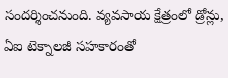సందర్శించనుంది. వ్యవసాయ క్షేత్రంలో డ్రోన్లు, ఏఐ టెక్నాలజీ సహకారంతో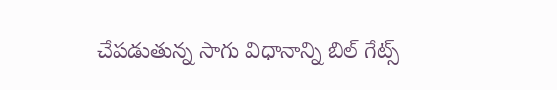చేపడుతున్న సాగు విధానాన్ని బిల్ గేట్స్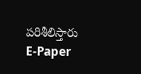పరిశీలిస్తారు
E-Paper